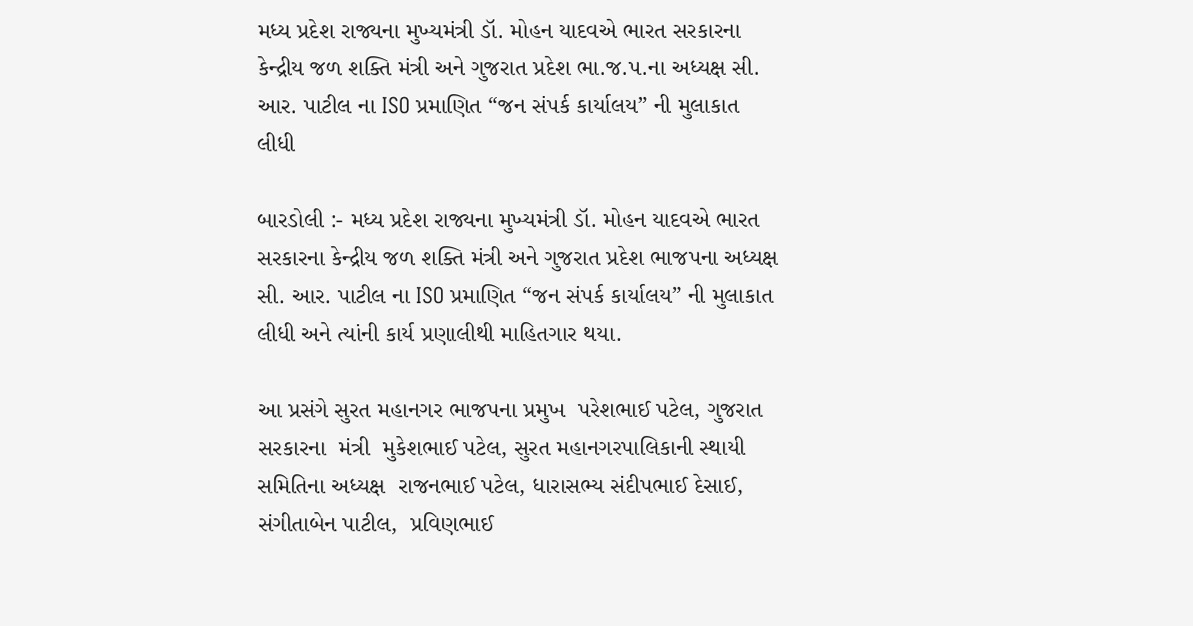મધ્ય પ્રદેશ રાજ્યના મુખ્યમંત્રી ડૉ. મોહન યાદવએ ભારત સરકારના કેન્દ્રીય જળ શક્તિ મંત્રી અને ગુજરાત પ્રદેશ ભા.જ.પ.ના અધ્યક્ષ સી. આર. પાટીલ ના ISO પ્રમાણિત “જન સંપર્ક કાર્યાલય” ની મુલાકાત લીધી

બારડોલી :- મધ્ય પ્રદેશ રાજ્યના મુખ્યમંત્રી ડૉ. મોહન યાદવએ ભારત સરકારના કેન્દ્રીય જળ શક્તિ મંત્રી અને ગુજરાત પ્રદેશ ભાજપના અધ્યક્ષ  સી. આર. પાટીલ ના ISO પ્રમાણિત “જન સંપર્ક કાર્યાલય” ની મુલાકાત લીધી અને ત્યાંની કાર્ય પ્રણાલીથી માહિતગાર થયા.

આ પ્રસંગે સુરત મહાનગર ભાજપના પ્રમુખ  પરેશભાઈ પટેલ, ગુજરાત સરકારના  મંત્રી  મુકેશભાઈ પટેલ, સુરત મહાનગરપાલિકાની સ્થાયી સમિતિના અધ્યક્ષ  રાજનભાઈ પટેલ, ધારાસભ્ય સંદીપભાઈ દેસાઈ,  સંગીતાબેન પાટીલ,  પ્રવિણભાઈ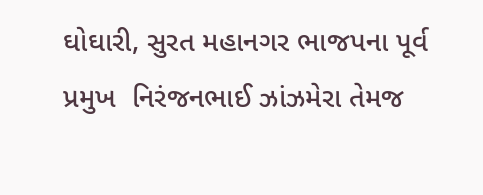ઘોઘારી, સુરત મહાનગર ભાજપના પૂર્વ પ્રમુખ  નિરંજનભાઈ ઝાંઝમેરા તેમજ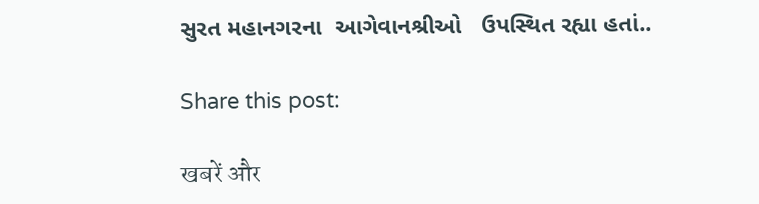સુરત મહાનગરના  આગેવાનશ્રીઓ   ઉપસ્થિત રહ્યા હતાં..

Share this post:

खबरें और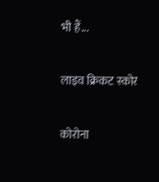भी हैं...

लाइव क्रिकट स्कोर

कोरोना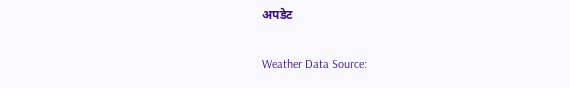अपडेट

Weather Data Source: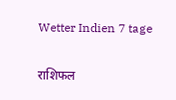Wetter Indien 7 tage

राशिफल